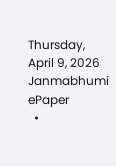Thursday, April 9, 2026
Janmabhumi
ePaper
  •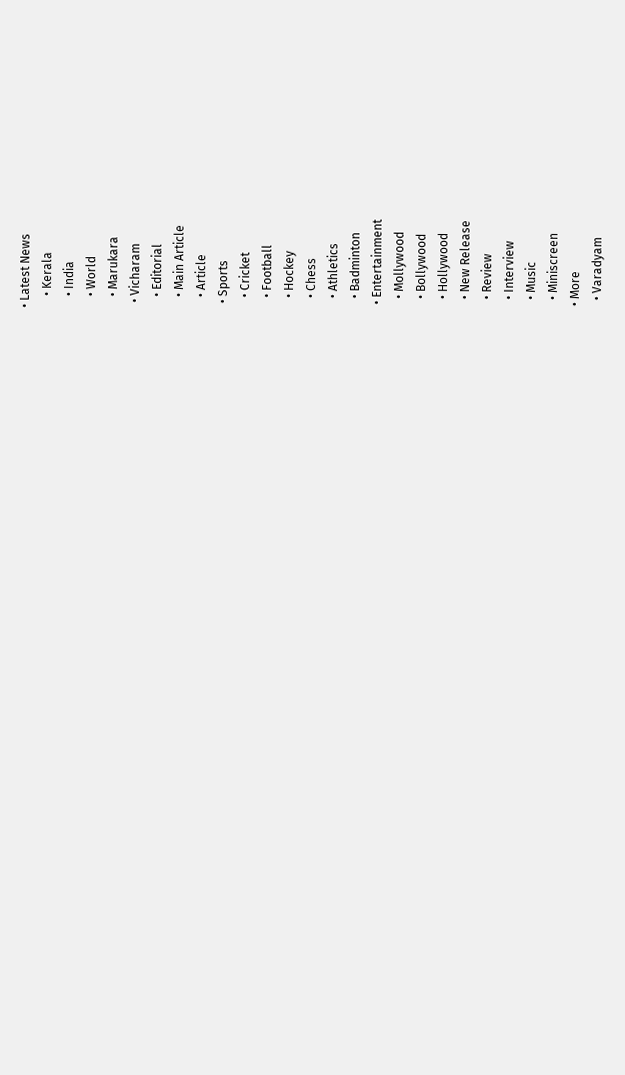• Latest News
    • Kerala
    • India
    • World
    • Marukara
  • Vicharam
    • Editorial
    • Main Article
    • Article
  • Sports
    • Cricket
    • Football
    • Hockey
    • Chess
    • Athletics
    • Badminton
  • Entertainment
    • Mollywood
    • Bollywood
    • Hollywood
    • New Release
    • Review
    • Interview
    • Music
    • Miniscreen
  • More
    • Varadyam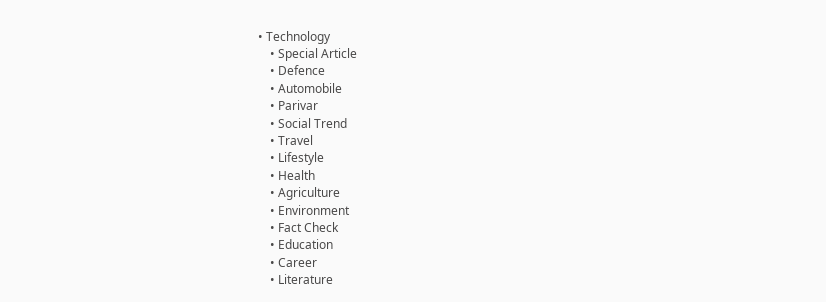• Technology
    • Special Article
    • Defence
    • Automobile
    • Parivar
    • Social Trend
    • Travel
    • Lifestyle
    • Health
    • Agriculture
    • Environment
    • Fact Check
    • Education
    • Career
    • Literature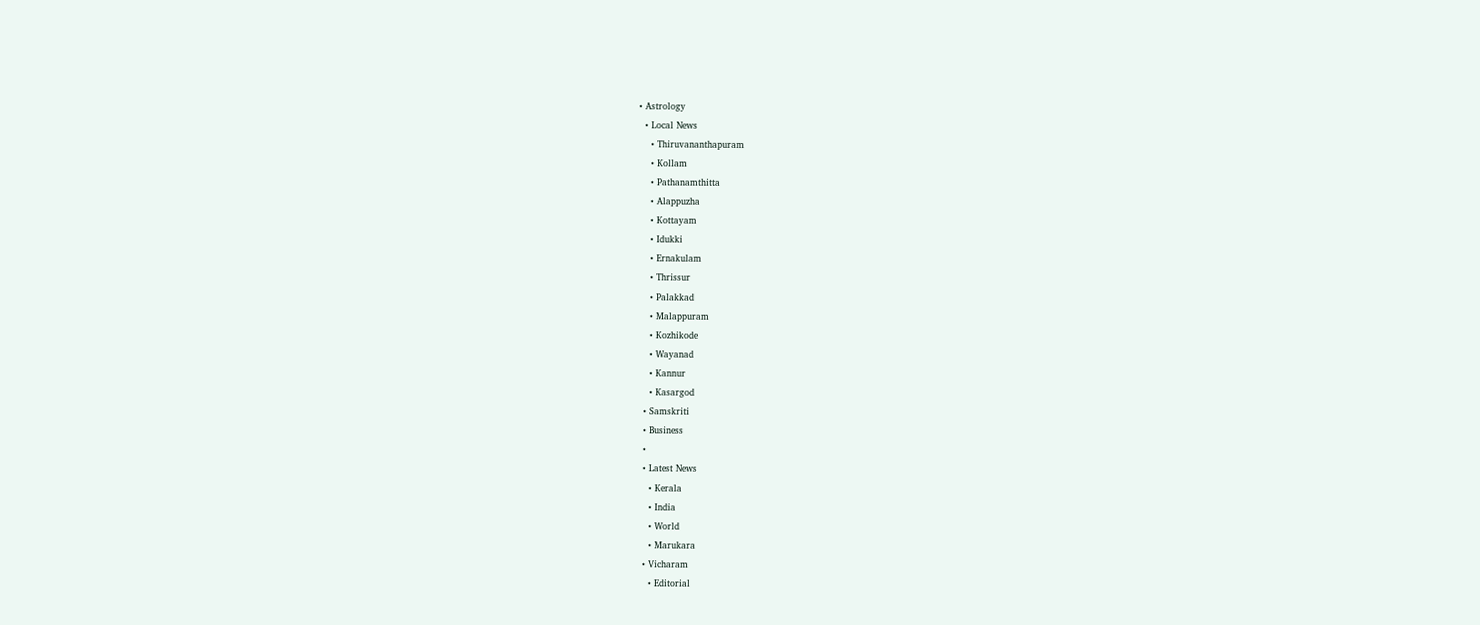• Astrology
  • Local News
    • Thiruvananthapuram
    • Kollam
    • Pathanamthitta
    • Alappuzha
    • Kottayam
    • Idukki
    • Ernakulam
    • Thrissur
    • Palakkad
    • Malappuram
    • Kozhikode
    • Wayanad
    • Kannur
    • Kasargod
  • Samskriti
  • Business
  •
  • Latest News
    • Kerala
    • India
    • World
    • Marukara
  • Vicharam
    • Editorial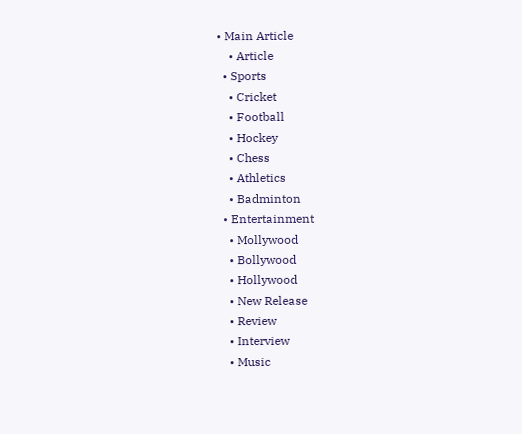• Main Article
    • Article
  • Sports
    • Cricket
    • Football
    • Hockey
    • Chess
    • Athletics
    • Badminton
  • Entertainment
    • Mollywood
    • Bollywood
    • Hollywood
    • New Release
    • Review
    • Interview
    • Music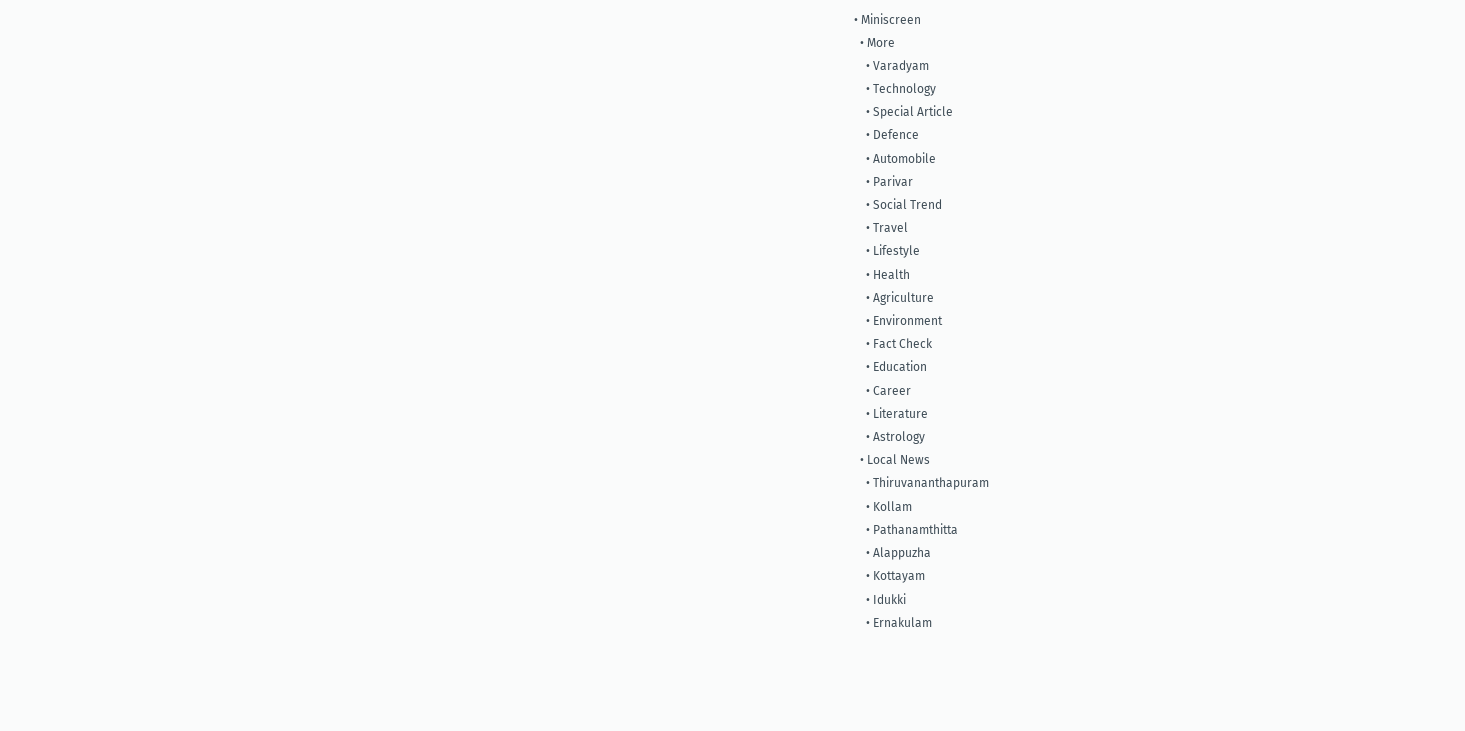• Miniscreen
  • More
    • Varadyam
    • Technology
    • Special Article
    • Defence
    • Automobile
    • Parivar
    • Social Trend
    • Travel
    • Lifestyle
    • Health
    • Agriculture
    • Environment
    • Fact Check
    • Education
    • Career
    • Literature
    • Astrology
  • Local News
    • Thiruvananthapuram
    • Kollam
    • Pathanamthitta
    • Alappuzha
    • Kottayam
    • Idukki
    • Ernakulam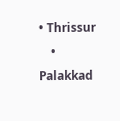• Thrissur
    • Palakkad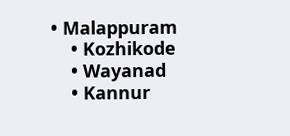• Malappuram
    • Kozhikode
    • Wayanad
    • Kannur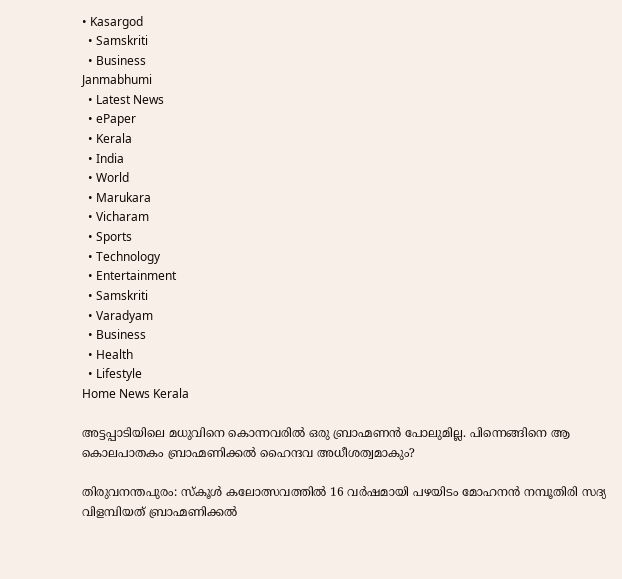• Kasargod
  • Samskriti
  • Business
Janmabhumi
  • Latest News
  • ePaper
  • Kerala
  • India
  • World
  • Marukara
  • Vicharam
  • Sports
  • Technology
  • Entertainment
  • Samskriti
  • Varadyam
  • Business
  • Health
  • Lifestyle
Home News Kerala

അട്ടപ്പാടിയിലെ മധുവിനെ കൊന്നവരില്‍ ഒരു ബ്രാഹ്മണന്‍ പോലുമില്ല. പിന്നെങ്ങിനെ ആ കൊലപാതകം ബ്രാഹ്മണിക്കല്‍ ഹൈന്ദവ അധീശത്വമാകും?

തിരുവനന്തപുരം: സ്കൂള്‍ കലോത്സവത്തില്‍ 16 വര്‍ഷമായി പഴയിടം മോഹനന്‍ നമ്പൂതിരി സദ്യ വിളമ്പിയത് ബ്രാഹ്മണിക്കല്‍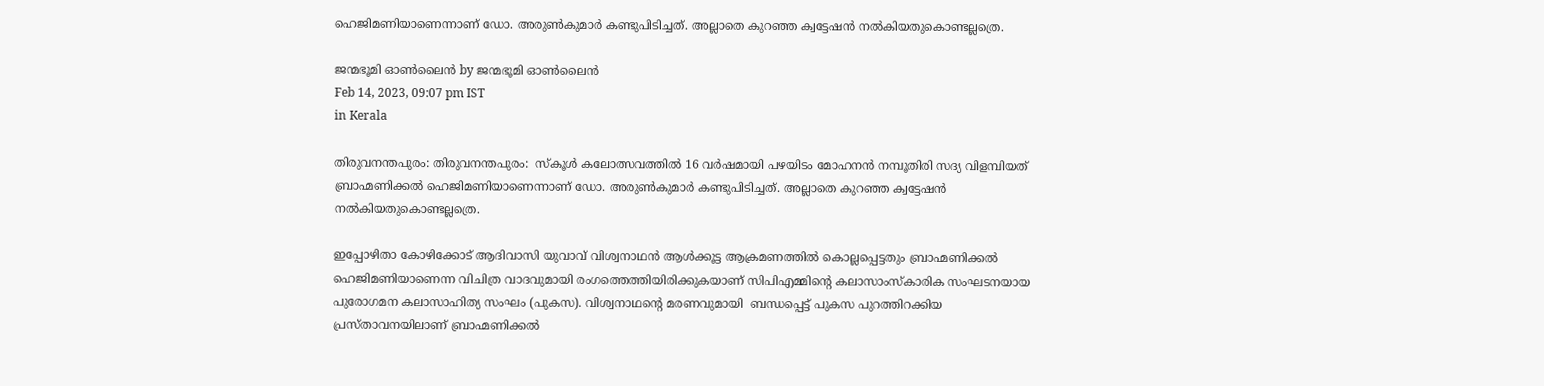ഹെജിമണിയാണെന്നാണ് ഡോ. അരുണ്‍കുമാര്‍ കണ്ടുപിടിച്ചത്. അല്ലാതെ കുറഞ്ഞ ക്വട്ടേഷന്‍ നല്‍കിയതുകൊണ്ടല്ലത്രെ.

ജന്മഭൂമി ഓണ്‍ലൈന്‍ by ജന്മഭൂമി ഓണ്‍ലൈന്‍
Feb 14, 2023, 09:07 pm IST
in Kerala

തിരുവനന്തപുരം: തിരുവനന്തപുരം:  സ്കൂള്‍ കലോത്സവത്തില്‍ 16 വര്‍ഷമായി പഴയിടം മോഹനന്‍ നമ്പൂതിരി സദ്യ വിളമ്പിയത് ബ്രാഹ്മണിക്കല്‍ ഹെജിമണിയാണെന്നാണ് ഡോ. അരുണ്‍കുമാര്‍ കണ്ടുപിടിച്ചത്. അല്ലാതെ കുറഞ്ഞ ക്വട്ടേഷന്‍ നല്‍കിയതുകൊണ്ടല്ലത്രെ.

ഇപ്പോഴിതാ കോഴിക്കോട് ആദിവാസി യുവാവ് വിശ്വനാഥന്‍ ആള്‍ക്കൂട്ട ആക്രമണത്തില്‍ കൊല്ലപ്പെട്ടതും ബ്രാഹ്മണിക്കല്‍ ഹെജിമണിയാണെന്ന വിചിത്ര വാദവുമായി രംഗത്തെത്തിയിരിക്കുകയാണ് സിപിഎമ്മിന്റെ കലാസാംസ്കാരിക സംഘടനയായ പുരോഗമന കലാസാഹിത്യ സംഘം (പുകസ). വിശ്വനാഥന്റെ മരണവുമായി  ബന്ധപ്പെട്ട് പുകസ പുറത്തിറക്കിയ പ്രസ്താവനയിലാണ് ബ്രാഹ്മണിക്കല്‍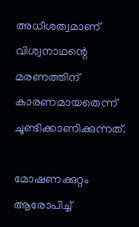അധീശത്വമാണ് വിശ്വനാഥന്റെ മരണത്തിന് കാരണമായതെന്ന് ചൂണ്ടിക്കാണിക്കുന്നത്.

മോഷണക്കുറ്റം ആരോപിച്ച്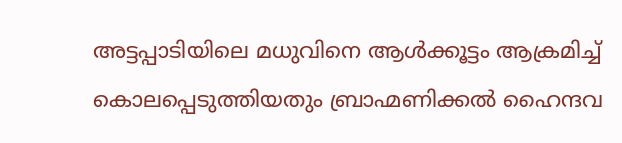അട്ടപ്പാടിയിലെ മധുവിനെ ആൾക്കൂട്ടം ആക്രമിച്ച് കൊലപ്പെടുത്തിയതും ബ്രാഹ്മണിക്കല്‍ ഹൈന്ദവ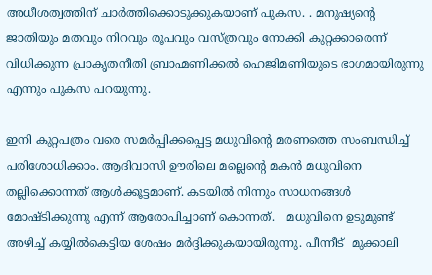അധീശത്വത്തിന് ചാര്‍ത്തിക്കൊടുക്കുകയാണ് പുകസ. . മനുഷ്യന്റെ ജാതിയും മതവും നിറവും രൂപവും വസ്ത്രവും നോക്കി കുറ്റക്കാരെന്ന് വിധിക്കുന്ന പ്രാകൃതനീതി ബ്രാഹ്മണിക്കല്‍ ഹെജിമണിയുടെ ഭാഗമായിരുന്നു എന്നും പുകസ പറയുന്നു.

ഇനി കുറ്റപത്രം വരെ സമര്‍പ്പിക്കപ്പെട്ട മധുവിന്റെ മരണത്തെ സംബന്ധിച്ച് പരിശോധിക്കാം. ആദിവാസി ഊരിലെ മല്ലെന്റെ മകന്‍ മധുവിനെ തല്ലിക്കൊന്നത് ആള്‍ക്കൂട്ടമാണ്. കടയില്‍ നിന്നും സാധനങ്ങള്‍ മോഷ്ടിക്കുന്നു എന്ന് ആരോപിച്ചാണ് കൊന്നത്.   മധുവിനെ ഉടുമുണ്ട് അഴിച്ച് കയ്യില്‍കെട്ടിയ ശേഷം മര്‍ദ്ദിക്കുകയായിരുന്നു. പീന്നീട്  മുക്കാലി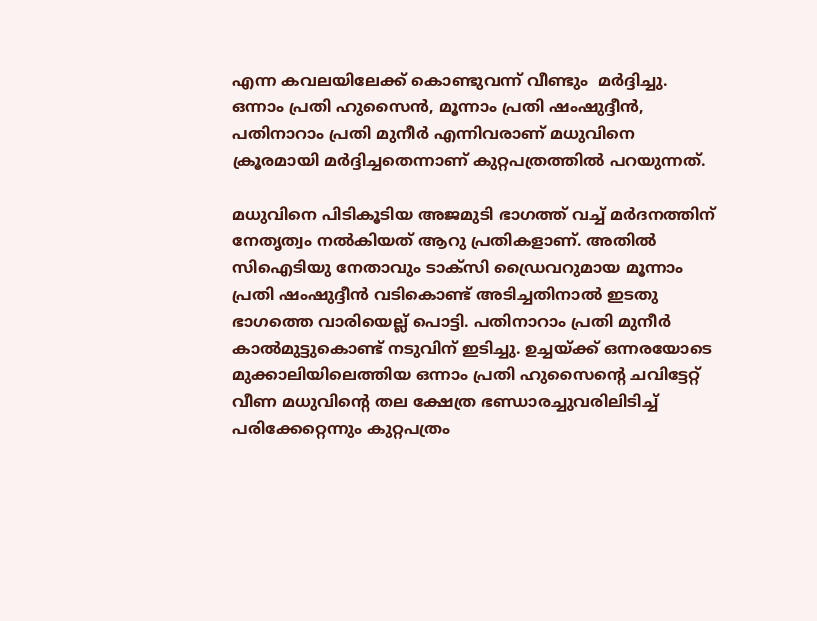എന്ന കവലയിലേക്ക് കൊണ്ടുവന്ന് വീണ്ടും  മര്‍ദ്ദിച്ചു. ഒന്നാം പ്രതി ഹുസൈൻ, മൂന്നാം പ്രതി ഷംഷുദ്ദീൻ, പതിനാറാം പ്രതി മുനീർ എന്നിവരാണ് മധുവിനെ ക്രൂരമായി മർദ്ദിച്ചതെന്നാണ് കുറ്റപത്രത്തിൽ പറയുന്നത്.

മധുവിനെ പിടികൂടിയ അജമുടി ഭാഗത്ത് വച്ച് മര്‍ദനത്തിന് നേതൃത്വം നല്‍കിയത് ആറു പ്രതികളാണ്. അതില്‍ സിഐടിയു നേതാവും ടാക്സി ഡ്രൈവറുമായ മൂന്നാം പ്രതി ഷംഷുദ്ദീന്‍ വടികൊണ്ട് അടിച്ചതിനാല്‍ ഇടതു ഭാഗത്തെ വാരിയെല്ല് പൊട്ടി. പതിനാറാം പ്രതി മുനീര്‍ കാല്‍മുട്ടുകൊണ്ട് നടുവിന് ഇടിച്ചു. ഉച്ചയ്‌ക്ക് ഒന്നരയോടെ മുക്കാലിയിലെത്തിയ ഒന്നാം പ്രതി ഹുസൈന്റെ ചവിട്ടേറ്റ് വീണ മധുവിന്റെ തല ക്ഷേത്ര ഭണ്ഡാരച്ചുവരിലിടിച്ച് പരിക്കേറ്റെന്നും കുറ്റപത്രം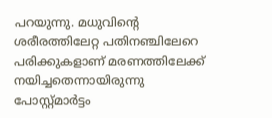പറയുന്നു. മധുവിന്റെ ശരീരത്തിലേറ്റ പതിനഞ്ചിലേറെ പരിക്കുകളാണ് മരണത്തിലേക്ക് നയിച്ചതെന്നായിരുന്നു പോസ്റ്റ്മാര്‍ട്ടം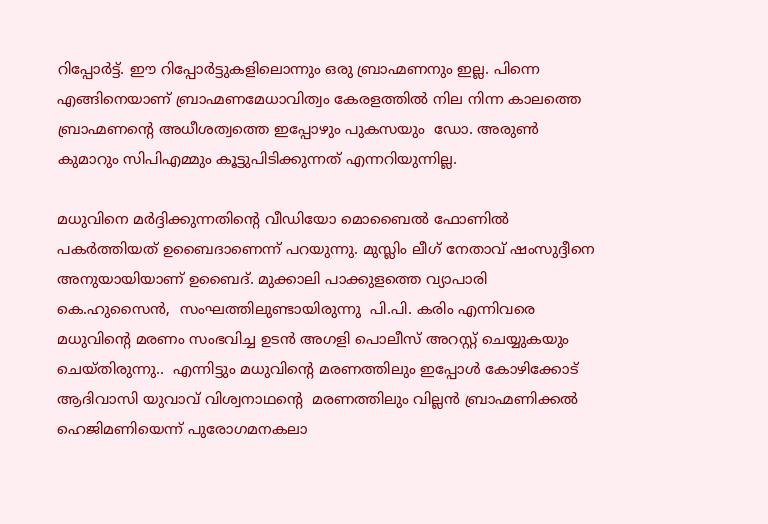റിപ്പോര്‍ട്ട്. ഈ റിപ്പോര്‍ട്ടുകളിലൊന്നും ഒരു ബ്രാഹ്മണനും ഇല്ല. പിന്നെ എങ്ങിനെയാണ് ബ്രാഹ്മണമേധാവിത്വം കേരളത്തില്‍ നില നിന്ന കാലത്തെ ബ്രാഹ്മണന്റെ അധീശത്വത്തെ ഇപ്പോഴും പുകസയും  ഡോ. അരുണ്‍ കുമാറും സിപിഎമ്മും കൂട്ടുപിടിക്കുന്നത് എന്നറിയുന്നില്ല.

മധുവിനെ മര്‍ദ്ദിക്കുന്നതിന്റെ വീഡിയോ മൊബൈല്‍ ഫോണില്‍ പകര്‍ത്തിയത് ഉബൈദാണെന്ന് പറയുന്നു. മുസ്ലിം ലീഗ് നേതാവ് ഷംസുദ്ദീനെ അനുയായിയാണ് ഉബൈദ്. മുക്കാലി പാക്കുളത്തെ വ്യാപാരി കെ.ഹുസൈന്‍,  സംഘത്തിലുണ്ടായിരുന്നു  പി.പി. കരിം എന്നിവരെ മധുവിന്റെ മരണം സംഭവിച്ച ഉടന്‍ അഗളി പൊലീസ് അറസ്റ്റ് ചെയ്യുകയും ചെയ്തിരുന്നു..  എന്നിട്ടും മധുവിന്റെ മരണത്തിലും ഇപ്പോള്‍ കോഴിക്കോട് ആദിവാസി യുവാവ് വിശ്വനാഥന്റെ  മരണത്തിലും വില്ലന്‍ ബ്രാഹ്മണിക്കല്‍ ഹെജിമണിയെന്ന് പുരോഗമനകലാ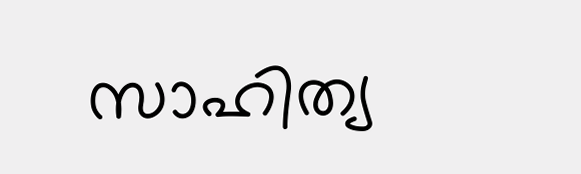സാഹിത്യ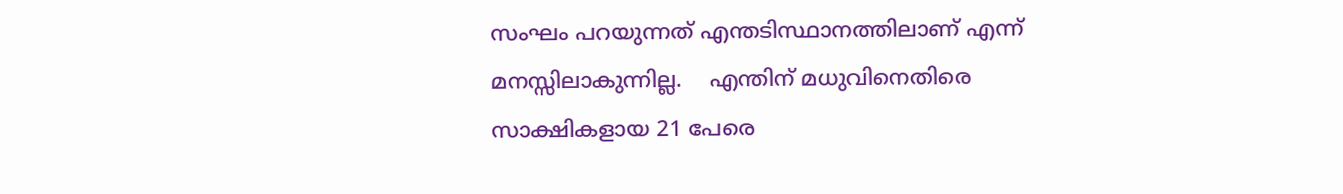സംഘം പറയുന്നത് എന്തടിസ്ഥാനത്തിലാണ് എന്ന് മനസ്സിലാകുന്നില്ല.    എന്തിന് മധുവിനെതിരെ സാക്ഷികളായ 21 പേരെ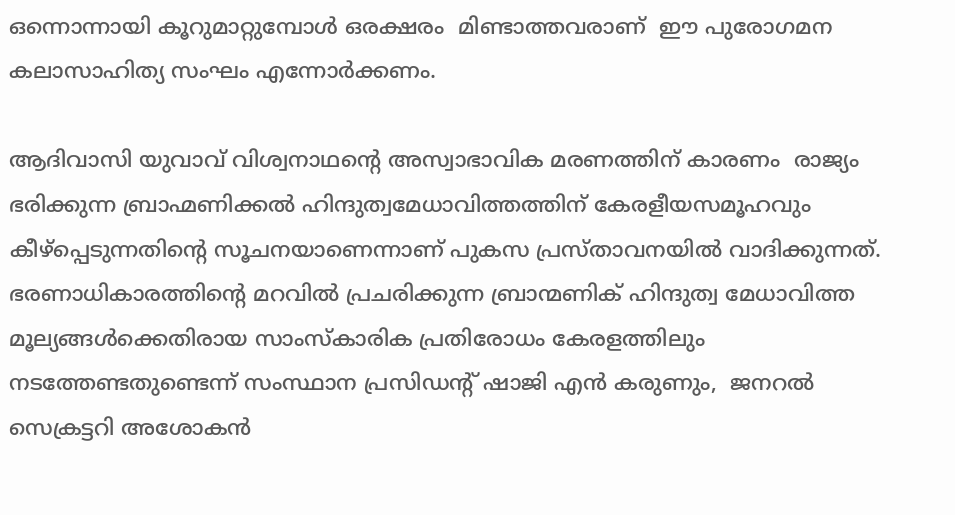ഒന്നൊന്നായി കൂറുമാറ്റുമ്പോള്‍ ഒരക്ഷരം  മിണ്ടാത്തവരാണ്  ഈ പുരോഗമന കലാസാഹിത്യ സംഘം എന്നോര്‍ക്കണം.

ആദിവാസി യുവാവ് വിശ്വനാഥന്റെ അസ്വാഭാവിക മരണത്തിന് കാരണം  രാജ്യം ഭരിക്കുന്ന ബ്രാഹ്മണിക്കൽ ഹിന്ദുത്വമേധാവിത്തത്തിന് കേരളീയസമൂഹവും കീഴ്പ്പെടുന്നതിന്റെ സൂചനയാണെന്നാണ് പുകസ പ്രസ്താവനയില്‍ വാദിക്കുന്നത്. ഭരണാധികാരത്തിന്റെ മറവിൽ പ്രചരിക്കുന്ന ബ്രാന്മണിക് ഹിന്ദുത്വ മേധാവിത്ത മൂല്യങ്ങൾക്കെതിരായ സാംസ്കാരിക പ്രതിരോധം കേരളത്തിലും നടത്തേണ്ടതുണ്ടെന്ന് സംസ്ഥാന പ്രസിഡന്‍റ് ഷാജി എൻ കരുണും,  ജനറൽ സെക്രട്ടറി അശോകൻ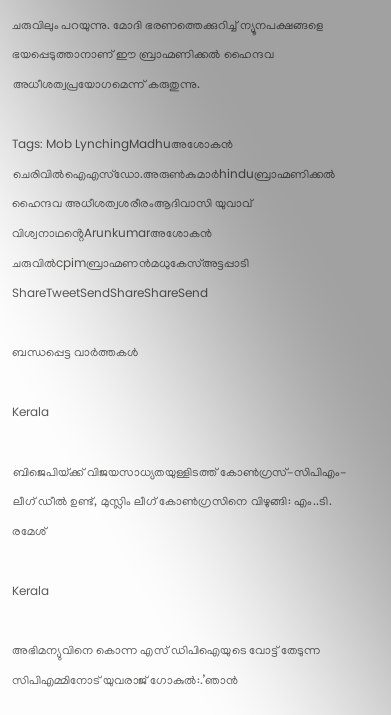ചരുവിലും പറയുന്നു. മോദി ഭരണത്തെക്കുറിച്ച് ന്യൂനപക്ഷങ്ങളെ ഭയപ്പെടുത്താനാണ് ഈ ബ്രാഹ്മണിക്കല്‍ ഹൈന്ദവ അധീശത്വപ്രയോഗമെന്ന് കരുതുന്നു.

Tags: Mob LynchingMadhuഅശോകന്‍ ചെരിവില്‍ഐഎസ്ഡോ.അരുണ്‍കുമാര്‍hinduബ്രാഹ്മണിക്കല്‍ ഹൈന്ദവ അധീശത്വശരീരംആദിവാസി യുവാവ് വിശ്വനാഥൻ്റെArunkumarഅശോകന്‍ ചരുവില്‍cpimബ്രാഹ്മണന്‍മധുകേസ്അട്ടപ്പാടി
ShareTweetSendShareShareSend

ബന്ധപ്പെട്ട വാര്‍ത്തകള്‍

Kerala

ബിജെപിയ്‌ക്ക് വിജയസാധ്യതയുള്ളിടത്ത് കോണ്‍ഗ്രസ്-സിപിഎം-ലീഗ് ഡീല്‍ ഉണ്ട്, മുസ്ലിം ലീഗ് കോണ്‍ഗ്രസിനെ വിഴുങ്ങി: എം..ടി. രമേശ്

Kerala

അഭിമന്യുവിനെ കൊന്ന എസ് ഡിപിഐയുടെ വോട്ട് തേടുന്ന സിപിഎമ്മിനോട് യുവരാജ് ഗോകുല്‍:.’ഞാന്‍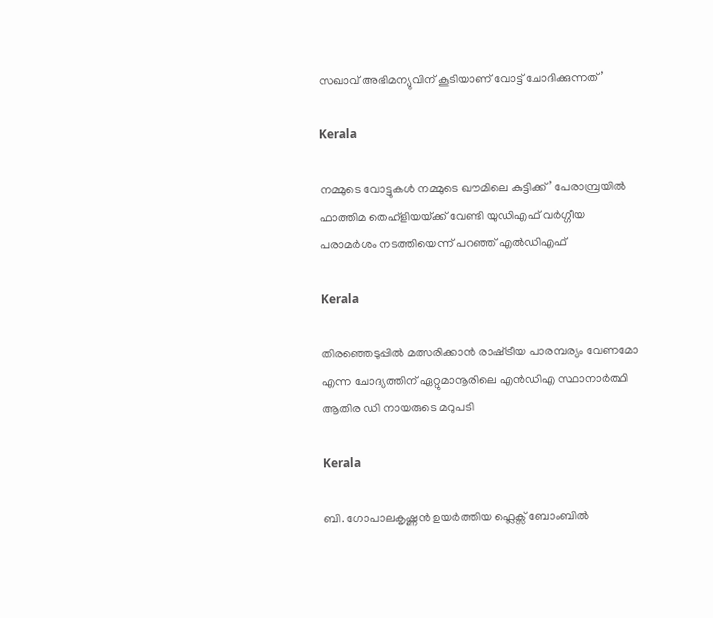സഖാവ് അഭിമന്യുവിന് കൂടിയാണ് വോട്ട് ചോദിക്കുന്നത്’

Kerala

നമ്മുടെ വോട്ടുകള്‍ നമ്മുടെ ഖൗമിലെ കുട്ടിക്ക്’ പേരാമ്പ്രയില്‍ ഫാത്തിമ തെഹ്ളിയയ്‌ക്ക് വേണ്ടി യുഡിഎഫ് വര്‍ഗ്ഗീയ പരാമര്‍ശം നടത്തിയെന്ന് പറഞ്ഞ് എല്‍ഡിഎഫ്

Kerala

തിരഞ്ഞെടുപ്പിൽ മത്സരിക്കാൻ രാഷ്‌ട്രീയ പാരമ്പര്യം വേണമോ എന്ന ചോദ്യത്തിന് ഏറ്റുമാനൂരിലെ എന്‍ഡിഎ സ്ഥാനാര്‍ത്ഥി ആതിര ഡി നായരുടെ മറുപടി

Kerala

ബി. ഗോപാലകൃഷ്ണന്‍ ഉയര്‍ത്തിയ ഫ്ലെക്സ് ബോംബില്‍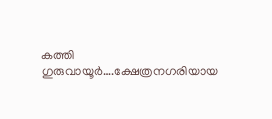കത്തി ഗുരുവായൂര്‍….ക്ഷേത്രനഗരിയായ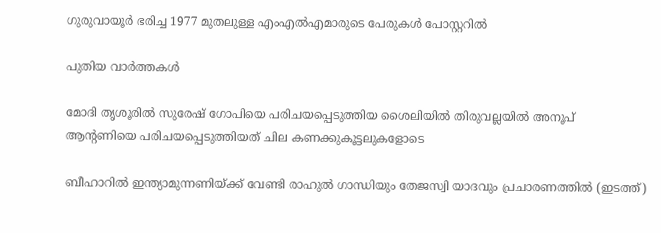ഗുരുവായൂര്‍ ഭരിച്ച 1977 മുതലുള്ള എംഎൽഎമാരുടെ പേരുകള്‍ പോസ്റ്ററില്‍

പുതിയ വാര്‍ത്തകള്‍

മോദി തൃശൂരില്‍ സുരേഷ് ഗോപിയെ പരിചയപ്പെടുത്തിയ ശൈലിയില്‍ തിരുവല്ലയില്‍ അനൂപ് ആന്‍റണിയെ പരിചയപ്പെടുത്തിയത് ചില കണക്കുകൂട്ടലുകളോടെ

ബീഹാറില്‍ ഇന്ത്യാമുന്നണിയ്ക്ക് വേണ്ടി രാഹുല്‍ ഗാന്ധിയും തേജസ്വി യാദവും പ്രചാരണത്തില്‍ (ഇടത്ത്)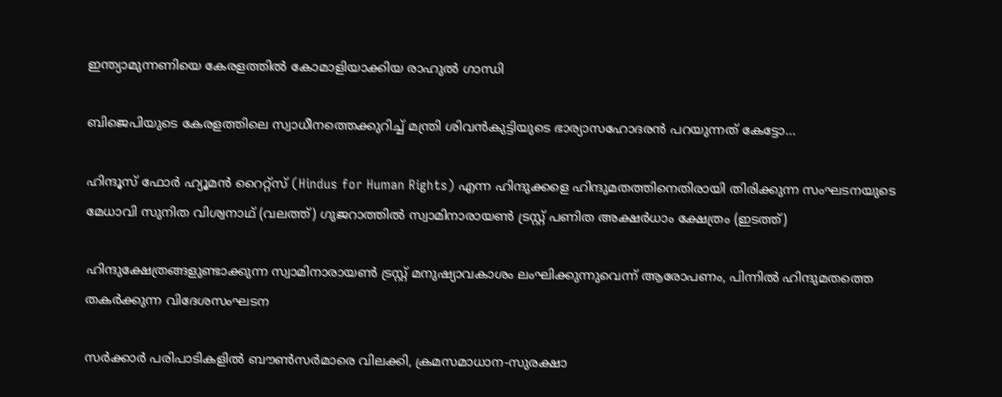ഇന്ത്യാമുന്നണിയെ കേരളത്തില്‍ കോമാളിയാക്കിയ രാഹുല്‍ ഗാന്ധി

ബിജെപിയുടെ കേരളത്തിലെ സ്വാധീനത്തെക്കുറിച്ച് മന്ത്രി ശിവന്‍കുട്ടിയുടെ ഭാര്യാസഹോദരന്‍ പറയുന്നത് കേട്ടോ…

ഹിന്ദൂസ് ഫോര്‍ ഹ്യൂമന്‍ റൈറ്റ്സ് (Hindus for Human Rights) എന്ന ഹിന്ദുക്കളെ ഹിന്ദുമതത്തിനെതിരായി തിരിക്കുന്ന സംഘടനയുടെ മേധാവി സുനിത വിശ്വനാഥ് (വലത്ത്) ഗുജറാത്തില്‍ സ്വാമിനാരായണ്‍ ട്രസ്റ്റ് പണിത അക്ഷര്‍ധാം ക്ഷേത്രം (ഇടത്ത്)

ഹിന്ദുക്ഷേത്രങ്ങളുണ്ടാക്കുന്ന സ്വാമിനാരായണ്‍ ട്രസ്റ്റ് മനുഷ്യാവകാശം ലംഘിക്കുന്നുവെന്ന് ആരോപണം, പിന്നില്‍ ഹിന്ദുമതത്തെ തകര്‍ക്കുന്ന വിദേശസംഘടന

സര്‍ക്കാര്‍ പരിപാടികളില്‍ ബൗണ്‍സര്‍മാരെ വിലക്കി, ക്രമസമാധാന-സുരക്ഷാ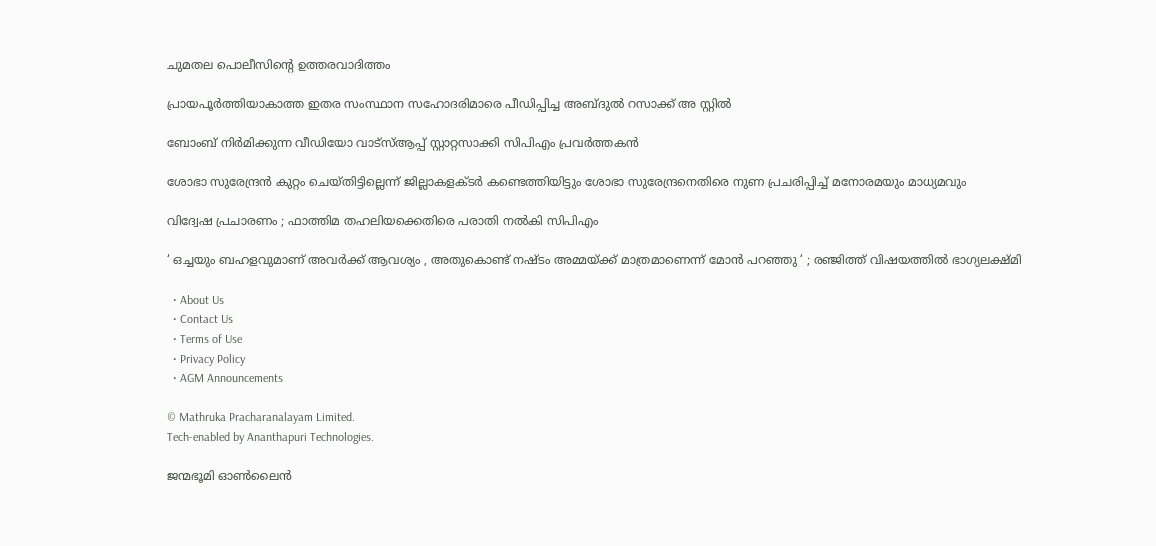ചുമതല പൊലീസിന്റെ ഉത്തരവാദിത്തം

പ്രായപൂര്‍ത്തിയാകാത്ത ഇതര സംസ്ഥാന സഹോദരിമാരെ പീഡിപ്പിച്ച അബ്ദുല്‍ റസാക്ക് അ സ്റ്റില്‍

ബോംബ് നിര്‍മിക്കുന്ന വീഡിയോ വാട്‌സ്ആപ്പ് സ്റ്റാറ്റസാക്കി സിപിഎം പ്രവര്‍ത്തകന്‍

ശോഭാ സുരേന്ദ്രന്‍ കുറ്റം ചെയ്തിട്ടില്ലെന്ന് ജില്ലാകളക്ടര്‍ കണ്ടെത്തിയിട്ടും ശോഭാ സുരേന്ദ്രനെതിരെ നുണ പ്രചരിപ്പിച്ച് മനോരമയും മാധ്യമവും

വിദ്വേഷ പ്രചാരണം ; ഫാത്തിമ തഹലിയക്കെതിരെ പരാതി നല്‍കി സിപിഎം

‘ ഒച്ചയും ബഹളവുമാണ് അവർക്ക് ആവശ്യം , അതുകൊണ്ട് നഷ്ടം അമ്മയ്‌ക്ക് മാത്രമാണെന്ന് മോൻ പറഞ്ഞു ‘ ; രഞ്ജിത്ത് വിഷയത്തിൽ ഭാഗ്യലക്ഷ്മി

  • About Us
  • Contact Us
  • Terms of Use
  • Privacy Policy
  • AGM Announcements

© Mathruka Pracharanalayam Limited.
Tech-enabled by Ananthapuri Technologies.

ജന്മഭൂമി ഓണ്‍ലൈന്‍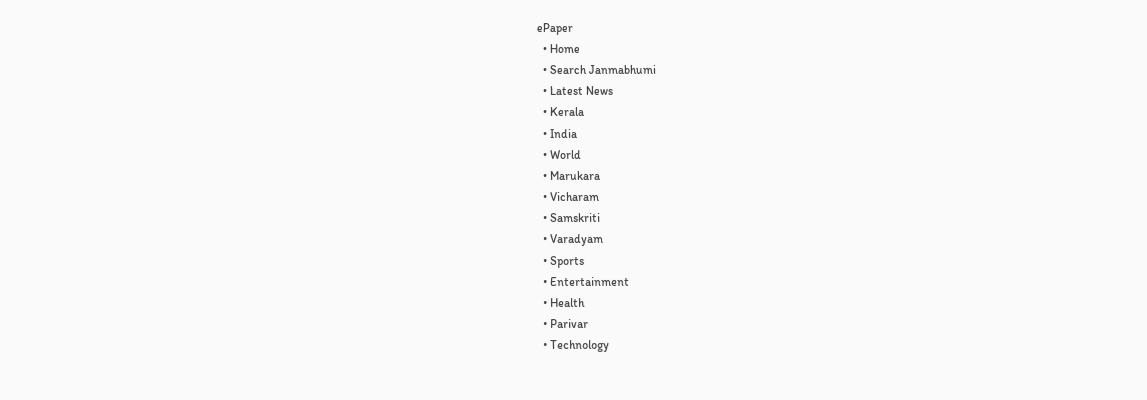ePaper
  • Home
  • Search Janmabhumi
  • Latest News
  • Kerala
  • India
  • World
  • Marukara
  • Vicharam
  • Samskriti
  • Varadyam
  • Sports
  • Entertainment
  • Health
  • Parivar
  • Technology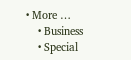• More …
    • Business
    • Special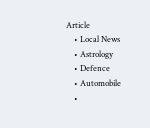Article
    • Local News
    • Astrology
    • Defence
    • Automobile
    •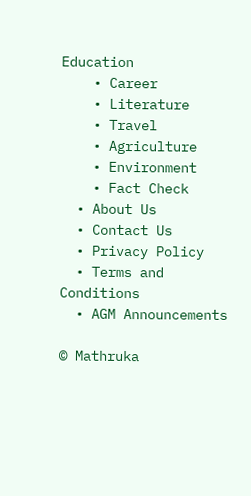Education
    • Career
    • Literature
    • Travel
    • Agriculture
    • Environment
    • Fact Check
  • About Us
  • Contact Us
  • Privacy Policy
  • Terms and Conditions
  • AGM Announcements

© Mathruka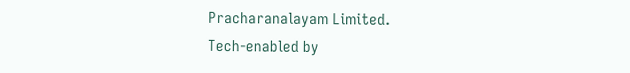Pracharanalayam Limited.
Tech-enabled by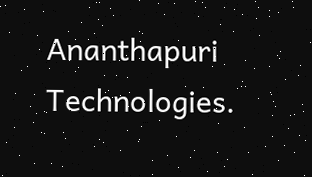Ananthapuri Technologies.